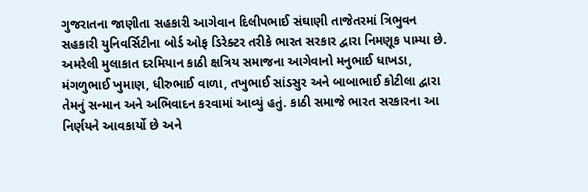ગુજરાતના જાણીતા સહકારી આગેવાન દિલીપભાઈ સંઘાણી તાજેતરમાં ત્રિભુવન સહકારી યુનિવર્સિટીના બોર્ડ ઓફ ડિરેક્ટર તરીકે ભારત સરકાર દ્વારા નિમણૂક પામ્યા છે. અમરેલી મુલાકાત દરમિયાન કાઠી ક્ષત્રિય સમાજના આગેવાનો મનુભાઈ ધાખડા, મંગળુભાઈ ખુમાણ, ધીરુભાઈ વાળા, તખુભાઈ સાંડસુર અને બાબાભાઈ કોટીલા દ્વારા તેમનું સન્માન અને અભિવાદન કરવામાં આવ્યું હતું. કાઠી સમાજે ભારત સરકારના આ નિર્ણયને આવકાર્યો છે અને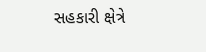સહકારી ક્ષેત્રે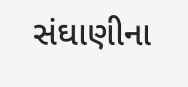સંઘાણીના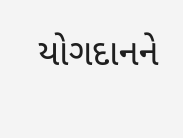યોગદાનને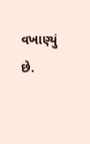વખાણ્યું છે.